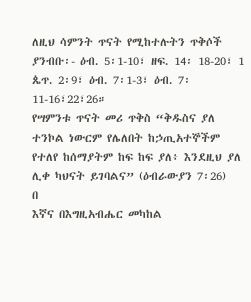ለዚህ ሳምንት ጥናት የሚከተሉትን ጥቅሶች ያንብቡ፡- ዕብ. 5፡1-10፣ ዘፍ. 14፡ 18-20፣ 1 ጴጥ. 2፡9፣ ዕብ. 7፡1-3፣ ዕብ. 7፡11-16፣22፣26።
የሣምንቱ ጥናት መሪ ጥቅስ “ቅዱስና ያለ ተንኮል ነውርም የሌለበት ከኃጢአተኞችም የተለየ ከሰማያትም ከፍ ከፍ ያለ፥ እንደዚህ ያለ ሊቀ ካህናት ይገባልና” (ዕብራውያን 7፡26)
በ
እኛና በእግዚአብሔር መካከል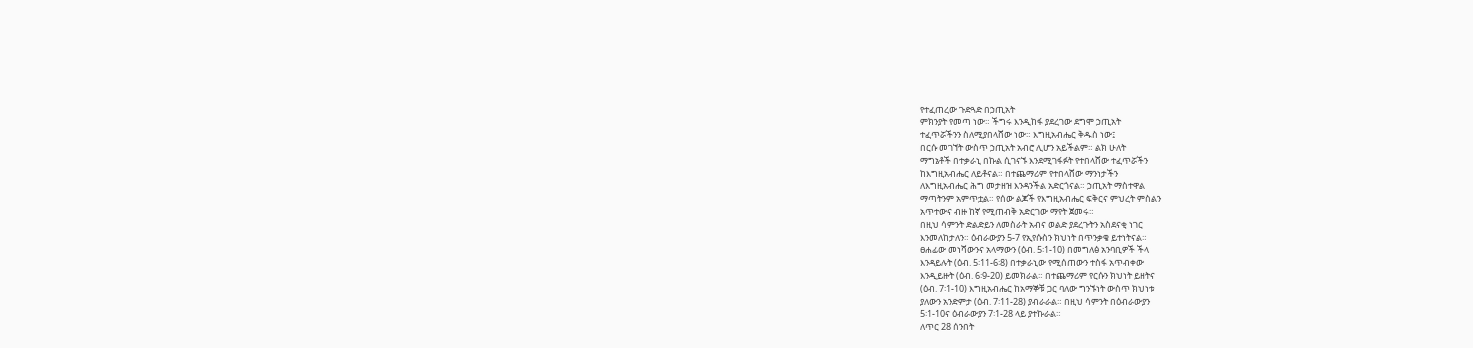የተፈጠረው ጉድጓድ በኃጢአት
ምክንያት የመጣ ነው። ችግሩ እንዲከፋ ያደረገው ደግሞ ኃጢአት
ተፈጥሯችንን ስለሚያበላሸው ነው። እግዚአብሔር ቅዱስ ነው፤
በርሱ መገኘት ውስጥ ኃጢአት አብሮ ሊሆን አይችልም። ልክ ሁለት
ማግኔቶች በተቃራኒ በኩል ሲገናኙ እንደሚገፋፉት የተበላሸው ተፈጥሯችን
ከእግዚአብሔር ለይቶናል። በተጨማሪም የተበላሸው ማንነታችን
ለእግዚአብሔር ሕግ መታዘዝ እንዳንችል አድርጎናል። ኃጢአት ማስተዋል
ማጣትንም አምጥቷል። የሰው ልጆች የእግዚአብሔር ፍቅርና ምህረት ምስልን
አጥተውና ብዙ ከኛ የሚጠብቅ አድርገው ማየት ጀመሩ።
በዚህ ሳምንት ድልድይን ለመስራት አብና ወልድ ያደረጉትን አስደናቂ ነገር
እንመለከታለን። ዕብራውያን 5-7 የኢየሱስን ክህነት በጥንቃቄ ይተነትናል።
ፀሐፊው መነሻውንና አላማውን (ዕብ. 5፡1-10) በመግለፅ አንባቢዎች ችላ
እንዳይሉት (ዕብ. 5፡11-6፡8) በተቃራኒው የሚሰጠውን ተስፋ አጥብቀው
እንዲይዙት (ዕብ. 6፡9-20) ይመክራል። በተጨማሪም የርሱን ክህነት ይዘትና
(ዕብ. 7፡1-10) እግዚአብሔር ከአማኞቹ ጋር ባለው ግንኙነት ውስጥ ክህነቱ
ያለውን አንድምታ (ዕብ. 7፡11-28) ያብራራል። በዚህ ሳምንት በዕብራውያን
5፡1-10ና ዕብራውያን 7፡1-28 ላይ ያተኩራል።
ለጥር 28 ሰንበት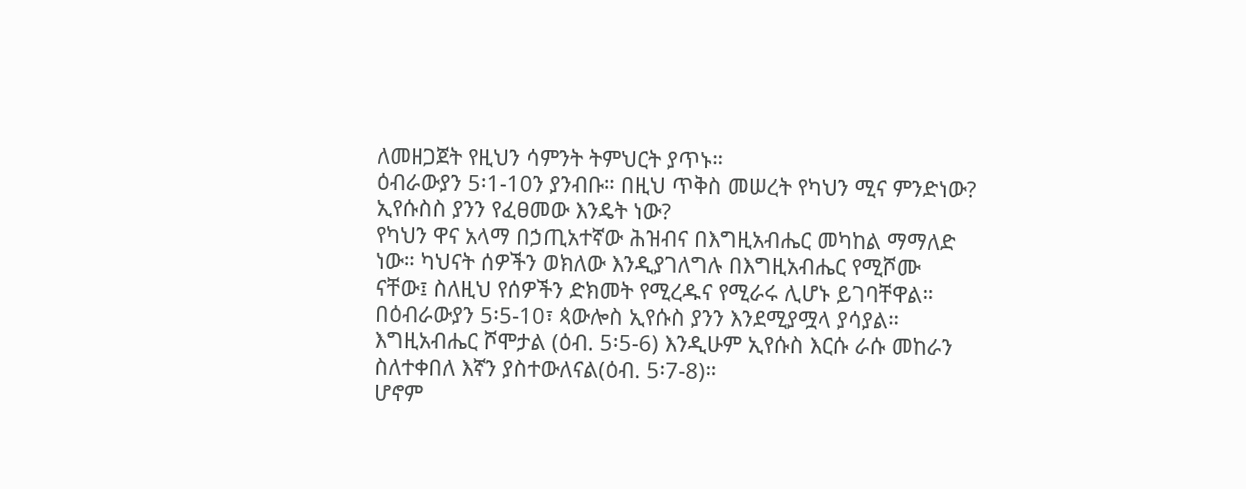ለመዘጋጀት የዚህን ሳምንት ትምህርት ያጥኑ።
ዕብራውያን 5፡1-10ን ያንብቡ። በዚህ ጥቅስ መሠረት የካህን ሚና ምንድነው? ኢየሱስስ ያንን የፈፀመው እንዴት ነው?
የካህን ዋና አላማ በኃጢአተኛው ሕዝብና በእግዚአብሔር መካከል ማማለድ
ነው። ካህናት ሰዎችን ወክለው እንዲያገለግሉ በእግዚአብሔር የሚሾሙ
ናቸው፤ ስለዚህ የሰዎችን ድክመት የሚረዱና የሚራሩ ሊሆኑ ይገባቸዋል።
በዕብራውያን 5፡5-10፣ ጳውሎስ ኢየሱስ ያንን እንደሚያሟላ ያሳያል።
እግዚአብሔር ሾሞታል (ዕብ. 5፡5-6) እንዲሁም ኢየሱስ እርሱ ራሱ መከራን
ስለተቀበለ እኛን ያስተውለናል(ዕብ. 5፡7-8)።
ሆኖም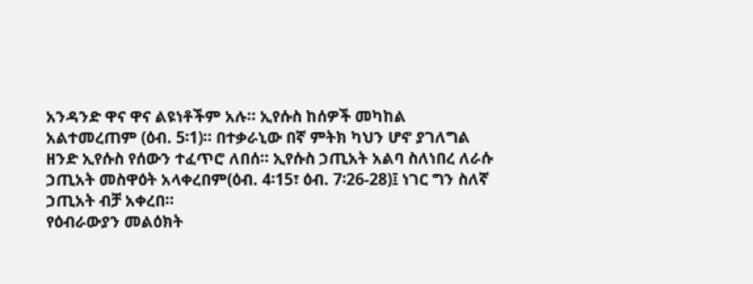አንዳንድ ዋና ዋና ልዩነቶችም አሉ። ኢየሱስ ከሰዎች መካከል
አልተመረጠም (ዕብ. 5፡1)። በተቃራኒው በኛ ምትክ ካህን ሆኖ ያገለግል
ዘንድ ኢየሱስ የሰውን ተፈጥሮ ለበሰ። ኢየሱስ ኃጢአት አልባ ስለነበረ ለራሱ
ኃጢአት መስዋዕት አላቀረበም(ዕብ. 4፡15፣ ዕብ. 7፡26-28)፤ ነገር ግን ስለኛ
ኃጢአት ብቻ አቀረበ።
የዕብራውያን መልዕክት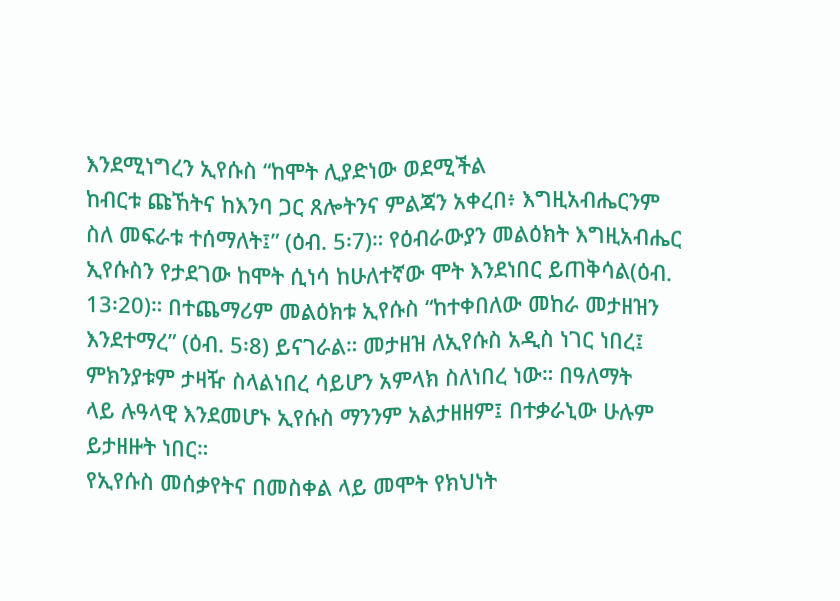እንደሚነግረን ኢየሱስ “ከሞት ሊያድነው ወደሚችል
ከብርቱ ጩኸትና ከእንባ ጋር ጸሎትንና ምልጃን አቀረበ፥ እግዚአብሔርንም
ስለ መፍራቱ ተሰማለት፤” (ዕብ. 5፡7)። የዕብራውያን መልዕክት እግዚአብሔር
ኢየሱስን የታደገው ከሞት ሲነሳ ከሁለተኛው ሞት እንደነበር ይጠቅሳል(ዕብ.
13፡20)። በተጨማሪም መልዕክቱ ኢየሱስ “ከተቀበለው መከራ መታዘዝን
እንደተማረ” (ዕብ. 5፡8) ይናገራል። መታዘዝ ለኢየሱስ አዲስ ነገር ነበረ፤
ምክንያቱም ታዛዥ ስላልነበረ ሳይሆን አምላክ ስለነበረ ነው። በዓለማት
ላይ ሉዓላዊ እንደመሆኑ ኢየሱስ ማንንም አልታዘዘም፤ በተቃራኒው ሁሉም
ይታዘዙት ነበር።
የኢየሱስ መሰቃየትና በመስቀል ላይ መሞት የክህነት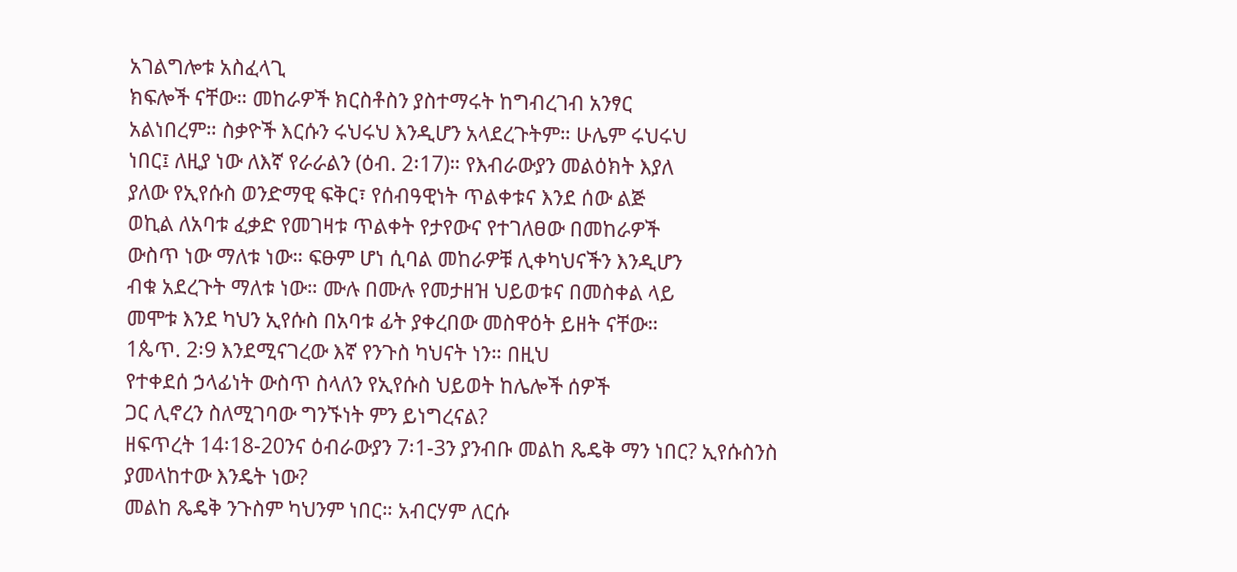አገልግሎቱ አስፈላጊ
ክፍሎች ናቸው። መከራዎች ክርስቶስን ያስተማሩት ከግብረገብ አንፃር
አልነበረም። ስቃዮች እርሱን ሩህሩህ እንዲሆን አላደረጉትም። ሁሌም ሩህሩህ
ነበር፤ ለዚያ ነው ለእኛ የራራልን (ዕብ. 2፡17)። የእብራውያን መልዕክት እያለ
ያለው የኢየሱስ ወንድማዊ ፍቅር፣ የሰብዓዊነት ጥልቀቱና እንደ ሰው ልጅ
ወኪል ለአባቱ ፈቃድ የመገዛቱ ጥልቀት የታየውና የተገለፀው በመከራዎች
ውስጥ ነው ማለቱ ነው። ፍፁም ሆነ ሲባል መከራዎቹ ሊቀካህናችን እንዲሆን
ብቁ አደረጉት ማለቱ ነው። ሙሉ በሙሉ የመታዘዝ ህይወቱና በመስቀል ላይ
መሞቱ እንደ ካህን ኢየሱስ በአባቱ ፊት ያቀረበው መስዋዕት ይዘት ናቸው።
1ጴጥ. 2፡9 እንደሚናገረው እኛ የንጉስ ካህናት ነን። በዚህ
የተቀደሰ ኃላፊነት ውስጥ ስላለን የኢየሱስ ህይወት ከሌሎች ሰዎች
ጋር ሊኖረን ስለሚገባው ግንኙነት ምን ይነግረናል?
ዘፍጥረት 14፡18-20ንና ዕብራውያን 7፡1-3ን ያንብቡ መልከ ጼዴቅ ማን ነበር? ኢየሱስንስ ያመላከተው እንዴት ነው?
መልከ ጼዴቅ ንጉስም ካህንም ነበር። አብርሃም ለርሱ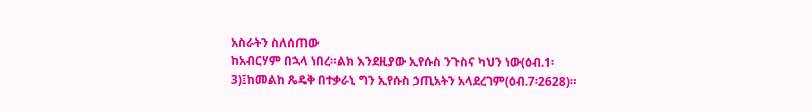አስራትን ስለሰጠው
ከአብርሃም በኋላ ነበረ።ልክ እንደዚያው ኢየሱስ ንጉስና ካህን ነው(ዕብ.1፡
3)፤ከመልከ ጼዴቅ በተቃራኒ ግን ኢየሱስ ኃጢአትን አላደረገም(ዕብ.7፡2628)።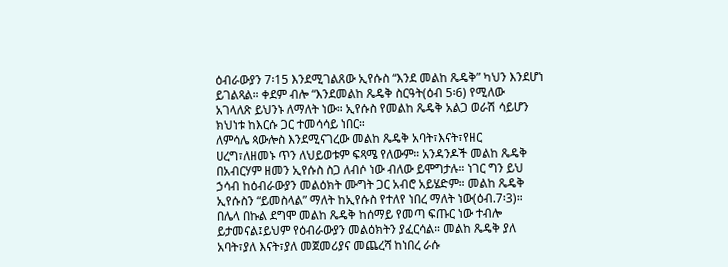ዕብራውያን 7፡15 እንደሚገልጸው ኢየሱስ “እንደ መልከ ጼዴቅ” ካህን እንደሆነ
ይገልጻል። ቀደም ብሎ “እንደመልከ ጼዴቅ ስርዓት(ዕብ 5፡6) የሚለው
አገላለጽ ይህንኑ ለማለት ነው። ኢየሱስ የመልከ ጼዴቅ አልጋ ወራሽ ሳይሆን
ክህነቱ ከእርሱ ጋር ተመሳሳይ ነበር።
ለምሳሌ ጳውሎስ እንደሚናገረው መልከ ጼዴቅ አባት፣እናት፣የዘር
ሀረግ፣ለዘመኑ ጥን ለህይወቱም ፍጻሜ የለውም። አንዳንዶች መልከ ጼዴቅ
በአብርሃም ዘመን ኢየሱስ ስጋ ለብሶ ነው ብለው ይሞግታሉ። ነገር ግን ይህ
ኃሳብ ከዕብራውያን መልዕክት ሙግት ጋር አብሮ አይሄድም። መልከ ጼዴቅ
ኢየሱስን “ይመስላል” ማለት ከኢየሱስ የተለየ ነበረ ማለት ነው(ዕብ.7፡3)።
በሌላ በኩል ደግሞ መልከ ጼዴቅ ከሰማይ የመጣ ፍጡር ነው ተብሎ
ይታመናል፤ይህም የዕብራውያን መልዕክትን ያፈርሳል። መልከ ጼዴቅ ያለ
አባት፣ያለ እናት፣ያለ መጀመሪያና መጨረሻ ከነበረ ራሱ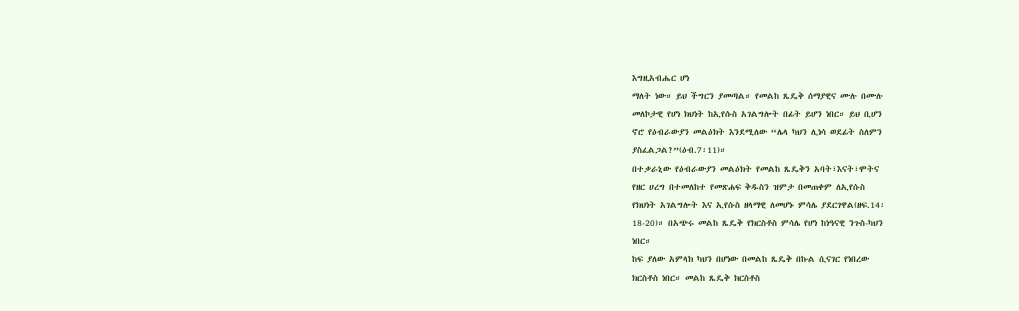እግዚአብሔር ሆነ
ማለት ነው። ይህ ችግርን ያመጣል። የመልከ ጼዴቅ ሰማያዊና ሙሉ በሙሉ
መለኮታዊ የሆነ ክህነት ከኢየሱስ አገልግሎት በፊት ይሆን ነበር። ይህ ቢሆን
ኖሮ የዕብራውያን መልዕክት እንደሚለው “ሌላ ካህን ሊነሳ ወደፊት ስለምን
ያስፈልጋል?”(ዕብ.7፡11)።
በተቃራኒው የዕብራውያን መልዕክት የመልከ ጼዴቅን አባት፣እናት፣ሞትና
የዘር ሀረግ በተመለከተ የመጽሐፍ ቅዱስን ዝምታ በመጠቀም ለኢየሱስ
የክህነት አገልግሎት እና ኢየሱስ ዘላማዊ ለመሆኑ ምሳሌ ያደርገዋል(ዘፍ.14፡
18-20)። በአጭሩ መልከ ጼዴቅ የክርስቶስ ምሳሌ የሆነ ከነዓናዊ ንጉስ-ካህን
ነበር።
ከፍ ያለው አምላክ ካህን በሆነው በመልከ ጼዴቅ በኩል ሲናገር የነበረው
ክርስቶስ ነበር። መልከ ጼዴቅ ክርስቶስ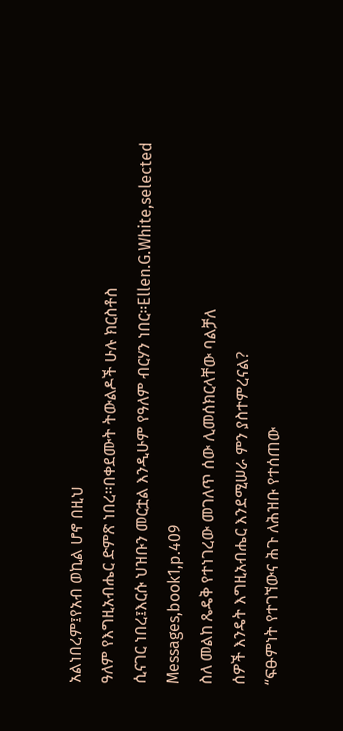አልነበረም፤የአብ ወኪል ሆኖ በዚህ
ዓለም የእግዚአብሔር ድምጽ ነበረ።በቀደሙት ትውልዶች ሁሉ ክርስቶስ
ሲናገር ነበረ፤እርሱ ህዝቡን መርቷል እንዲሁም የዓለም ብርሃን ነበር።Ellen.G.White,selected Messages,book1,p.409
ስለ መልከ ጼዴቅ የተነገረው መገለጥ ሰው ሊመሰክርላቸው ባልቻለ
ሰዎች እንዴት እግዚአብሔር እንደሚሠራ ምን ያስተምረናል?
“ፍፁምነት የተገኘውና ሕጉ ለሕዝቡ የተሰጠው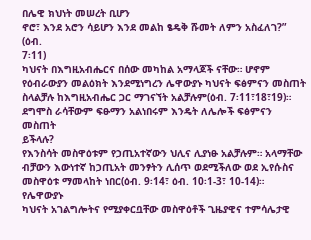በሌዊ ክህነት መሠረት ቢሆን
ኖሮ፣ እንደ አሮን ሳይሆን እንደ መልከ ፄዴቅ ሹመት ለምን አስፈለገ?” (ዕብ.
7፡11)
ካህናት በእግዚአብሔርና በሰው መካከል አማላጆች ናቸው። ሆኖም
የዕብራውያን መልዕክት እንደሚነግረን ሌዋውያኑ ካህናት ፍፅምናን መስጠት
ስላልቻሉ ከእግዚአብሔር ጋር ማገናኘት አልቻሉም(ዕብ. 7፡11፣18፣19)።
ደግሞስ ራሳቸውም ፍፁማን አልነበሩም እንዴት ለሌሎች ፍፅምናን መስጠት
ይችላሉ?
የእንስሳት መስዋዕቱም የኃጢአተኛውን ህሊና ሊያነፁ አልቻሉም። አላማቸው
ብቻውን እውነተኛ ከኃጢአት መንፃትን ሊሰጥ ወደሚችለው ወደ ኢየሱስና
መስዋዕቱ ማመላከት ነበር(ዕብ. 9፡14፣ ዕብ. 10፡1-3፣ 10-14)። የሌዋውያኑ
ካህናት አገልግሎትና የሚያቀርቧቸው መስዋዕቶች ጊዜያዊና ተምሳሌታዊ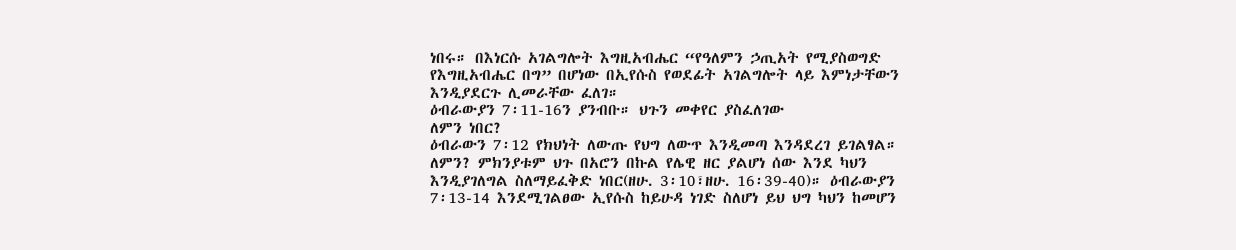ነበሩ። በእነርሱ አገልግሎት እግዚአብሔር “የዓለምን ኃጢአት የሚያስወግድ
የእግዚአብሔር በግ” በሆነው በኢየሱስ የወደፊት አገልግሎት ላይ እምነታቸውን
እንዲያደርጉ ሊመራቸው ፈለገ።
ዕብራውያን 7፡11-16ን ያንብቡ። ህጉን መቀየር ያስፈለገው
ለምን ነበር?
ዕብራውን 7፡12 የክህነት ለውጡ የህግ ለውጥ እንዲመጣ እንዳደረገ ይገልፃል።
ለምን? ምክንያቱም ህጉ በአሮን በኩል የሌዊ ዘር ያልሆነ ሰው እንደ ካህን
እንዲያገለግል ስለማይፈቅድ ነበር(ዘሁ. 3፡10፣ዘሁ. 16፡39-40)። ዕብራውያን
7፡13-14 እንደሚገልፀው ኢየሱስ ከይሁዳ ነገድ ስለሆነ ይህ ህግ ካህን ከመሆን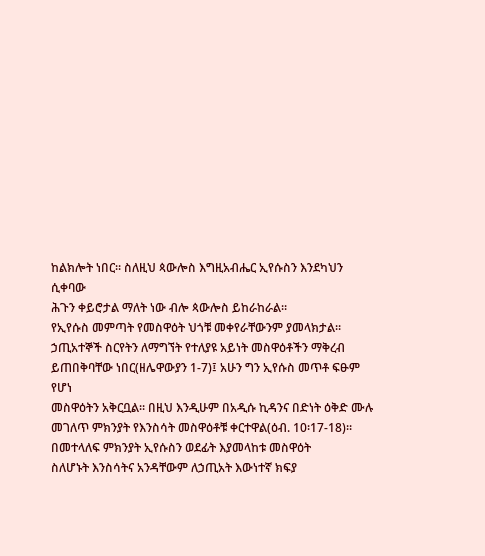ከልክሎት ነበር። ስለዚህ ጳውሎስ እግዚአብሔር ኢየሱስን እንደካህን ሲቀባው
ሕጉን ቀይሮታል ማለት ነው ብሎ ጳውሎስ ይከራከራል።
የኢየሱስ መምጣት የመስዋዕት ህጎቹ መቀየራቸውንም ያመላክታል።
ኃጢአተኞች ስርየትን ለማግኘት የተለያዩ አይነት መስዋዕቶችን ማቅረብ
ይጠበቅባቸው ነበር(ዘሌዋውያን 1-7)፤ አሁን ግን ኢየሱስ መጥቶ ፍፁም የሆነ
መስዋዕትን አቅርቧል። በዚህ እንዲሁም በአዲሱ ኪዳንና በድነት ዕቅድ ሙሉ
መገለጥ ምክንያት የእንስሳት መስዋዕቶቹ ቀርተዋል(ዕብ. 10፡17-18)።
በመተላለፍ ምክንያት ኢየሱስን ወደፊት እያመላከቱ መስዋዕት
ስለሆኑት እንስሳትና አንዳቸውም ለኃጢአት እውነተኛ ክፍያ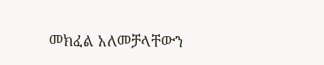መክፈል አለመቻላቸውን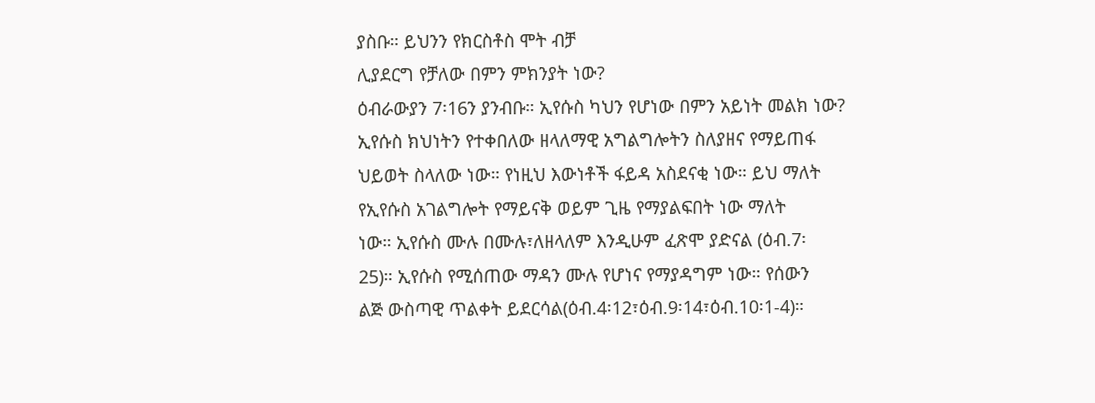ያስቡ። ይህንን የክርስቶስ ሞት ብቻ
ሊያደርግ የቻለው በምን ምክንያት ነው?
ዕብራውያን 7፡16ን ያንብቡ። ኢየሱስ ካህን የሆነው በምን አይነት መልክ ነው?
ኢየሱስ ክህነትን የተቀበለው ዘላለማዊ አግልግሎትን ስለያዘና የማይጠፋ
ህይወት ስላለው ነው። የነዚህ እውነቶች ፋይዳ አስደናቂ ነው። ይህ ማለት
የኢየሱስ አገልግሎት የማይናቅ ወይም ጊዜ የማያልፍበት ነው ማለት
ነው። ኢየሱስ ሙሉ በሙሉ፣ለዘላለም እንዲሁም ፈጽሞ ያድናል (ዕብ.7፡
25)። ኢየሱስ የሚሰጠው ማዳን ሙሉ የሆነና የማያዳግም ነው። የሰውን
ልጅ ውስጣዊ ጥልቀት ይደርሳል(ዕብ.4፡12፣ዕብ.9፡14፣ዕብ.10፡1-4)።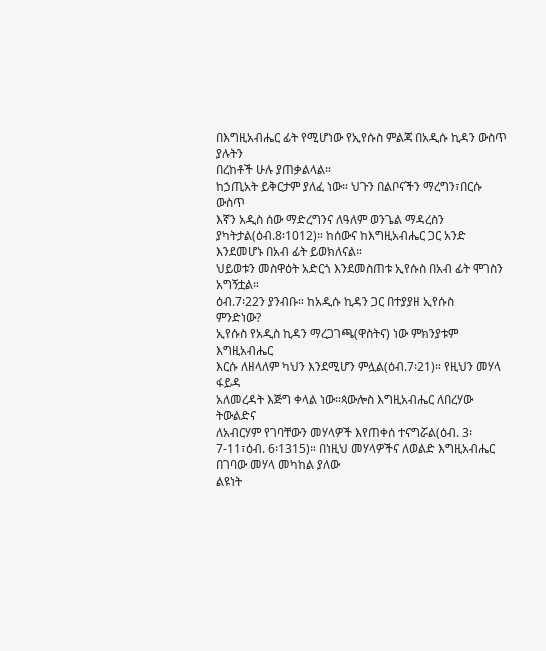በእግዚአብሔር ፊት የሚሆነው የኢየሱስ ምልጃ በአዲሱ ኪዳን ውስጥ ያሉትን
በረከቶች ሁሉ ያጠቃልላል።
ከኃጢአት ይቅርታም ያለፈ ነው። ህጉን በልቦናችን ማረግን፣በርሱ ውስጥ
እኛን አዲስ ሰው ማድረግንና ለዓለም ወንጌል ማዳረስን ያካትታል(ዕብ.8፡1012)። ከሰውና ከእግዚአብሔር ጋር አንድ እንደመሆኑ በአብ ፊት ይወክለናል።
ህይወቱን መስዋዕት አድርጎ እንደመስጠቱ ኢየሱስ በአብ ፊት ሞገስን
አግኝቷል።
ዕብ.7፡22ን ያንብቡ። ከአዲሱ ኪዳን ጋር በተያያዘ ኢየሱስ
ምንድነው?
ኢየሱስ የአዲስ ኪዳን ማረጋገጫ(ዋስትና) ነው ምክንያቱም እግዚአብሔር
እርሱ ለዘላለም ካህን እንደሚሆን ምሏል(ዕብ.7፡21)። የዚህን መሃላ ፋይዳ
አለመረዳት እጅግ ቀላል ነው።ጳውሎስ እግዚአብሔር ለበረሃው ትውልድና
ለአብርሃም የገባቸውን መሃላዎች እየጠቀሰ ተናግሯል(ዕብ. 3፡7-11፣ዕብ. 6፡1315)። በነዚህ መሃላዎችና ለወልድ እግዚአብሔር በገባው መሃላ መካከል ያለው
ልዩነት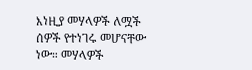እነዚያ መሃላዎች ለሟች ሰዎች የተነገሩ መሆናቸው ነው። መሃላዎች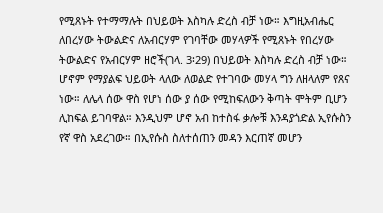የሚጸኑት የተማማሉት በህይወት እስካሉ ድረስ ብቻ ነው። እግዚአብሔር
ለበረሃው ትውልድና ለአብርሃም የገባቸው መሃላዎች የሚጸኑት የበረሃው
ትውልድና የአብርሃም ዘሮች(ገላ. 3፡29) በህይወት እስካሉ ድረስ ብቻ ነው።
ሆኖም የማያልፍ ህይወት ላለው ለወልድ የተገባው መሃላ ግን ለዘላለም የጸና
ነው። ለሌላ ሰው ዋስ የሆነ ሰው ያ ሰው የሚከፍለውን ቅጣት ሞትም ቢሆን
ሊከፍል ይገባዋል። እንዲህም ሆኖ አብ ከተስፋ ቃሎቹ እንዳያጎድል ኢየሱስን
የኛ ዋስ አደረገው። በኢየሱስ ስለተሰጠን መዳን እርጠኛ መሆን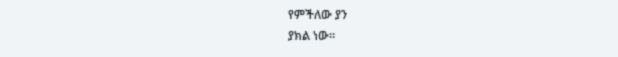የምችለው ያን
ያክል ነው።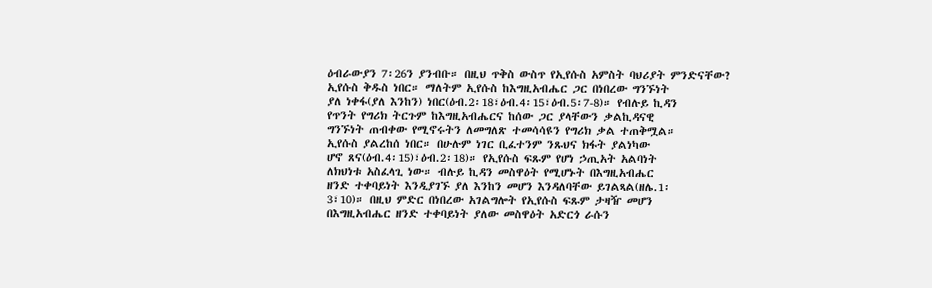ዕብራውያን 7፡26ን ያንብቡ። በዚህ ጥቅስ ውስጥ የኢየሱስ አምስት ባህሪያት ምንድናቸው?
ኢየሱስ ቅዱስ ነበር። ማለትም ኢየሱስ ከእግዚአብሔር ጋር በነበረው ግንኙነት
ያለ ነቀፋ(ያለ እንከን) ነበር(ዕብ.2፡18፣ዕብ.4፡15፣ዕብ.5፡7-8)። የብሉይ ኪዳን
የጥንት የግሪክ ትርጉም ከእግዚአብሔርና ከሰው ጋር ያላቸውን ቃልኪዳናዊ
ግንኙነት ጠብቀው የሚኖሩትን ለመግለጽ ተመሳሳዩን የግሪክ ቃል ተጠቅሟል።
ኢየሱስ ያልረከሰ ነበር። በሁሉም ነገር ቢፈተንም ንጹህና ክፋት ያልነካው
ሆኖ ጸና(ዕብ.4፡15)፣ዕብ.2፡18)። የኢየሱስ ፍጹም የሆነ ኃጢአት አልባነት
ለክህነቱ አስፈላጊ ነው። ብሉይ ኪዳን መስዋዕት የሚሆኑት በእግዚአብሔር
ዘንድ ተቀባይነት እንዲያገኙ ያለ እንከን መሆን እንዳለባቸው ይገልጻል(ዘሌ.1፡
3፣10)። በዚህ ምድር በነበረው አገልግሎት የኢየሱስ ፍጹም ታዛዥ መሆን
በእግዚአብሔር ዘንድ ተቀባይነት ያለው መስዋዕት አድርጎ ራሱን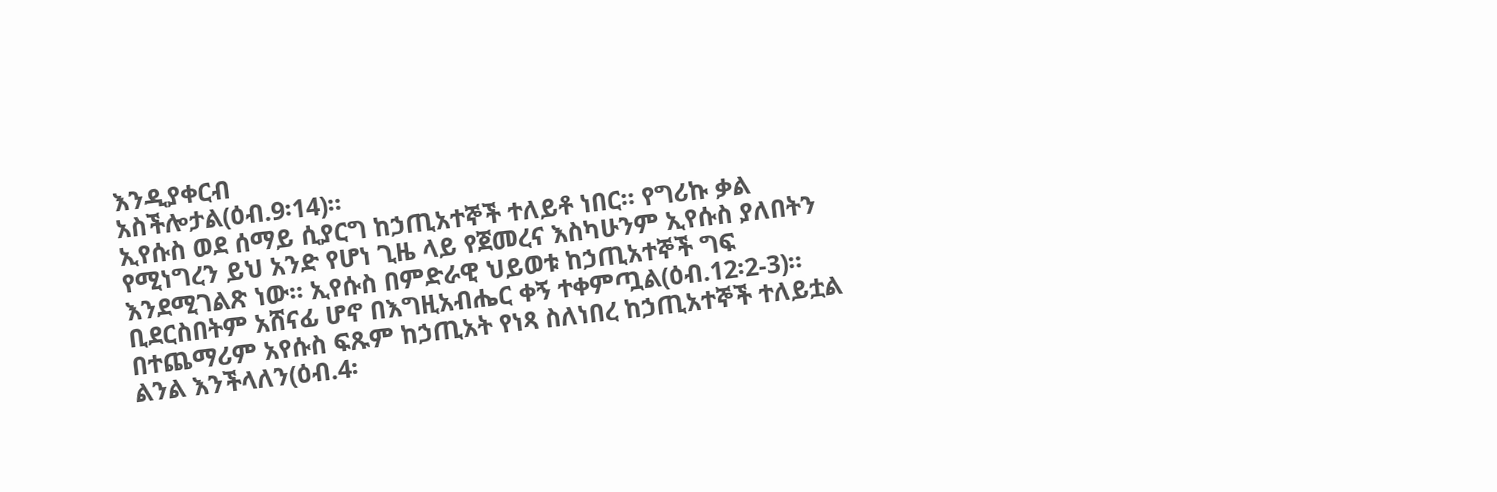እንዲያቀርብ
አስችሎታል(ዕብ.9፡14)።
ኢየሱስ ወደ ሰማይ ሲያርግ ከኃጢአተኞች ተለይቶ ነበር። የግሪኩ ቃል
የሚነግረን ይህ አንድ የሆነ ጊዜ ላይ የጀመረና እስካሁንም ኢየሱስ ያለበትን
እንደሚገልጽ ነው። ኢየሱስ በምድራዊ ህይወቱ ከኃጢአተኞች ግፍ
ቢደርስበትም አሸናፊ ሆኖ በእግዚአብሔር ቀኝ ተቀምጧል(ዕብ.12፡2-3)።
በተጨማሪም አየሱስ ፍጹም ከኃጢአት የነጻ ስለነበረ ከኃጢአተኞች ተለይቷል
ልንል እንችላለን(ዕብ.4፡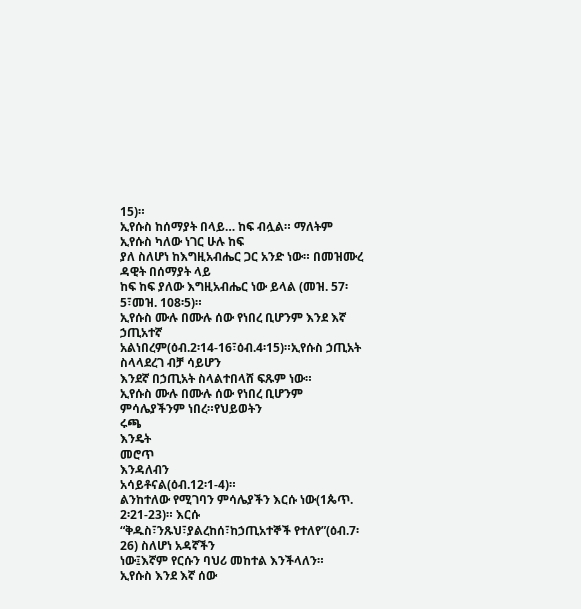15)።
ኢየሱስ ከሰማያት በላይ… ከፍ ብሏል። ማለትም ኢየሱስ ካለው ነገር ሁሉ ከፍ
ያለ ስለሆነ ከእግዚአብሔር ጋር አንድ ነው። በመዝሙረ ዳዊት በሰማያት ላይ
ከፍ ከፍ ያለው እግዚአብሔር ነው ይላል (መዝ. 57፡5፣መዝ. 108፡5)።
ኢየሱስ ሙሉ በሙሉ ሰው የነበረ ቢሆንም እንደ እኛ ኃጢአተኛ
አልነበረም(ዕብ.2፡14-16፣ዕብ.4፡15)።ኢየሱስ ኃጢአት ስላላደረገ ብቻ ሳይሆን
እንደኛ በኃጢአት ስላልተበላሸ ፍጹም ነው።
ኢየሱስ ሙሉ በሙሉ ሰው የነበረ ቢሆንም ምሳሌያችንም ነበረ።የህይወትን
ሩጫ
እንዴት
መሮጥ
እንዳለብን
አሳይቶናል(ዕብ.12፡1-4)።
ልንከተለው የሚገባን ምሳሌያችን እርሱ ነው(1ጴጥ. 2፡21-23)። እርሱ
“ቅዱስ፣ንጹህ፣ያልረከሰ፣ከኃጢአተኞች የተለየ”(ዕብ.7፡26) ስለሆነ አዳኛችን
ነው፤እኛም የርሱን ባህሪ መከተል እንችላለን።
ኢየሱስ እንደ እኛ ሰው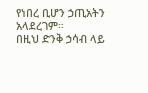የነበረ ቢሆን ኃጢአትን አላደረገም።
በዚህ ድንቅ ኃሳብ ላይ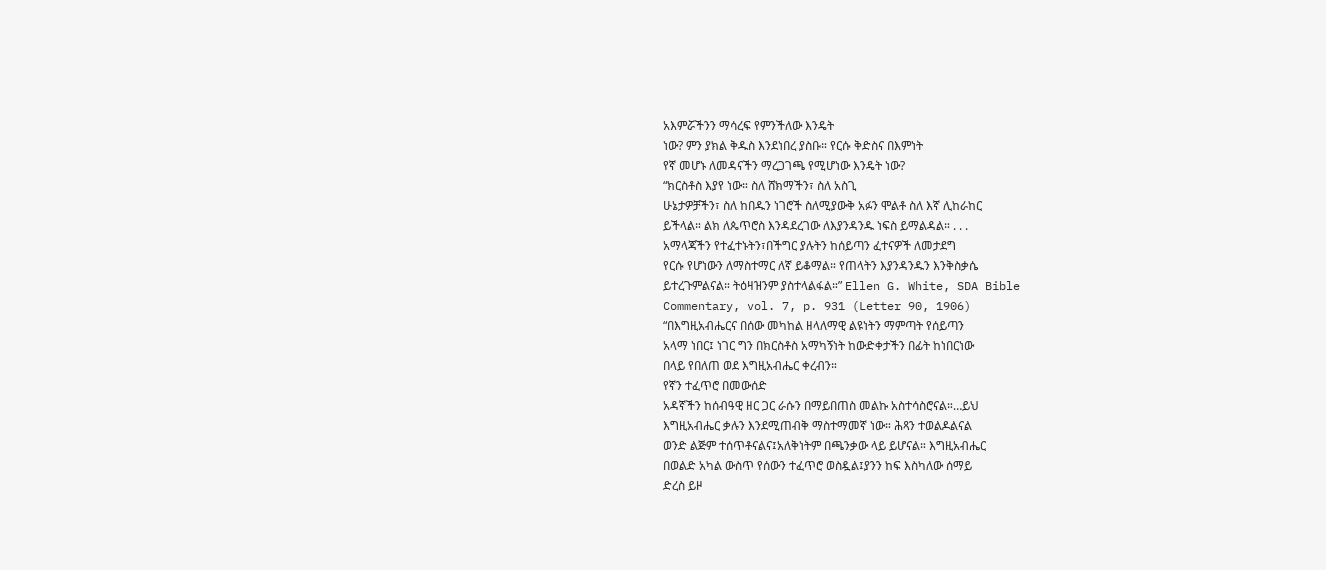አእምሯችንን ማሳረፍ የምንችለው እንዴት
ነው? ምን ያክል ቅዱስ እንደነበረ ያስቡ። የርሱ ቅድስና በእምነት
የኛ መሆኑ ለመዳናችን ማረጋገጫ የሚሆነው እንዴት ነው?
“ክርስቶስ እያየ ነው። ስለ ሸክማችን፣ ስለ አስጊ
ሁኔታዎቻችን፣ ስለ ከበዱን ነገሮች ስለሚያውቅ አፉን ሞልቶ ስለ እኛ ሊከራከር
ይችላል። ልክ ለጴጥሮስ እንዳደረገው ለእያንዳንዱ ነፍስ ይማልዳል። . . .
አማላጃችን የተፈተኑትን፣በችግር ያሉትን ከሰይጣን ፈተናዎች ለመታደግ
የርሱ የሆነውን ለማስተማር ለኛ ይቆማል። የጠላትን እያንዳንዱን እንቅስቃሴ
ይተረጉምልናል። ትዕዛዝንም ያስተላልፋል።” Ellen G. White, SDA Bible
Commentary, vol. 7, p. 931 (Letter 90, 1906)
“በእግዚአብሔርና በሰው መካከል ዘላለማዊ ልዩነትን ማምጣት የሰይጣን
አላማ ነበር፤ ነገር ግን በክርስቶስ አማካኝነት ከውድቀታችን በፊት ከነበርነው
በላይ የበለጠ ወደ እግዚአብሔር ቀረብን።
የኛን ተፈጥሮ በመውሰድ
አዳኛችን ከሰብዓዊ ዘር ጋር ራሱን በማይበጠስ መልኩ አስተሳስሮናል።…ይህ
እግዚአብሔር ቃሉን እንደሚጠብቅ ማስተማመኛ ነው። ሕጻን ተወልዶልናል
ወንድ ልጅም ተሰጥቶናልና፤አለቅነትም በጫንቃው ላይ ይሆናል። እግዚአብሔር
በወልድ አካል ውስጥ የሰውን ተፈጥሮ ወስዷል፤ያንን ከፍ እስካለው ሰማይ
ድረስ ይዞ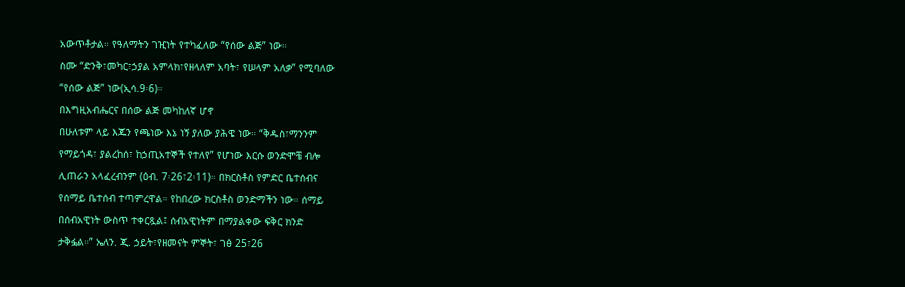አውጥቶታል። የዓለማትን ገዢነት የተካፈለው “የሰው ልጅ” ነው።
ስሙ “ድንቅ፣መካር፣ኃያል አምላክ፣የዘላለም አባት፣ የሠላም አለቃ” የሚባለው
“የሰው ልጅ” ነው(ኢሳ.9፡6)።
በእግዚአብሔርና በሰው ልጅ መካከለኛ ሆኖ
በሁለቱም ላይ እጁን የጫነው እኔ ነኝ ያለው ያሕዌ ነው። “ቅዱስ፣ማንንም
የማይጎዳ፣ ያልረከሰ፣ ከኃጢአተኞች የተለየ” የሆነው እርሱ ወንድሞቼ ብሎ
ሊጠራን አላፈረብንም (ዕብ. 7፡26፣2፡11)። በክርስቶስ የምድር ቤተሰብና
የሰማይ ቤተሰብ ተጣምረዋል። የከበረው ክርስቶስ ወንድማችን ነው። ሰማይ
በሰብአዊነት ውስጥ ተቀርጿል፤ ሰብአዊነትም በማያልቀው ፍቅር ክንድ
ታቅፏል።” ኤለን. ጂ. ኃይት፣የዘመናት ምኞት፣ ገፅ 25፣26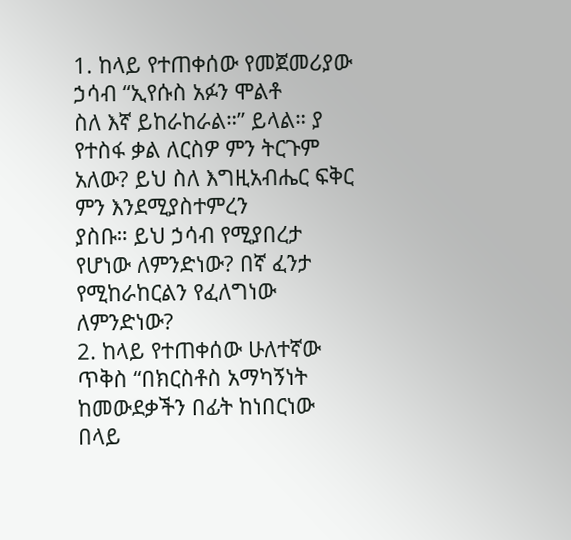1. ከላይ የተጠቀሰው የመጀመሪያው ኃሳብ “ኢየሱስ አፉን ሞልቶ
ስለ እኛ ይከራከራል።” ይላል። ያ የተስፋ ቃል ለርስዎ ምን ትርጉም
አለው? ይህ ስለ እግዚአብሔር ፍቅር ምን እንደሚያስተምረን
ያስቡ። ይህ ኃሳብ የሚያበረታ የሆነው ለምንድነው? በኛ ፈንታ
የሚከራከርልን የፈለግነው ለምንድነው?
2. ከላይ የተጠቀሰው ሁለተኛው ጥቅስ “በክርስቶስ አማካኝነት
ከመውደቃችን በፊት ከነበርነው በላይ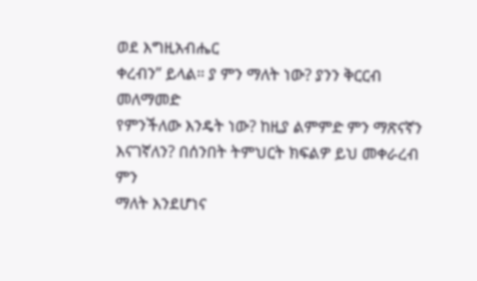ወደ እግዚአብሔር
ቀረብን” ይላል። ያ ምን ማለት ነው? ያንን ቅርርብ መለማመድ
የምንችለው እንዴት ነው? ከዚያ ልምምድ ምን ማጽናኛን
እናገኛለን? በሰንበት ትምህርት ክፍልዎ ይህ መቀራረብ ምን
ማለት እንደሆነና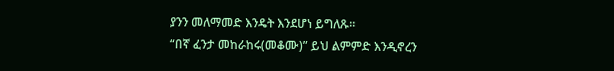ያንን መለማመድ እንዴት እንደሆነ ይግለጹ።
“በኛ ፈንታ መከራከሩ(መቆሙ)” ይህ ልምምድ እንዲኖረን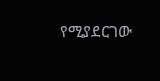የሚያደርገው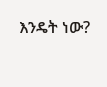እንዴት ነው?